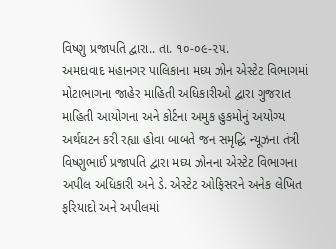વિષ્ણુ પ્રજાપતિ દ્વારા.. તા. ૧૦-૦૯-૨૫.
અમદાવાદ મહાનગર પાલિકાના મધ્ય ઝોન એસ્ટેટ વિભાગમાં મોટાભાગના જાહેર માહિતી અધિકારીઓ દ્વારા ગુજરાત માહિતી આયોગના અને કોર્ટના અમુક હુકમોનું અયોગ્ય અર્થઘટન કરી રહ્યા હોવા બાબતે જન સમૃદ્ધિ ન્યૂઝના તંત્રી વિષ્ણુભાઈ પ્રજાપતિ દ્વારા મઘ્ય ઝોનના એસ્ટેટ વિભાગના અપીલ અધિકારી અને ડે. એસ્ટેટ ઓફિસરને અનેક લેખિત ફરિયાદો અને અપીલમાં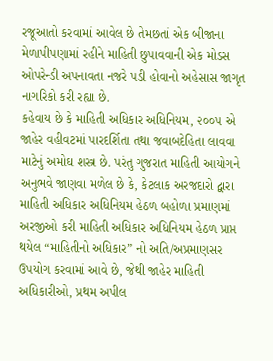રજૂઆતો કરવામાં આવેલ છે તેમછતાં એક બીજાના મેળાપીપણામાં રહીને માહિતી છુપાવવાની એક મોડસ ઓપરેન્ડી અપનાવતા નજરે પડી હોવાનો અહેસાસ જાગૃત નાગરિકો કરી રહ્યા છે.
કહેવાય છે કે માહિતી અધિકાર અધિનિયમ, ૨૦૦૫ એ જાહેર વહીવટમાં પારદર્શિતા તથા જવાબદેહિતા લાવવા માટેનું અમોઘ શસ્ત્ર છે. પરંતુ ગુજરાત માહિતી આયોગને અનુભવે જાણવા મળેલ છે કે, કેટલાક અરજદારો દ્વારા માહિતી અધિકાર અધિનિયમ હેઠળ બહોળા પ્રમાણમાં અરજીઓ કરી માહિતી અધિકાર અધિનિયમ હેઠળ પ્રાપ્ત થયેલ “માહિતીનો અધિકાર” નો અતિ/અપ્રમાણસર ઉપયોગ કરવામાં આવે છે, જેથી જાહેર માહિતી અધિકારીઓ, પ્રથમ અપીલ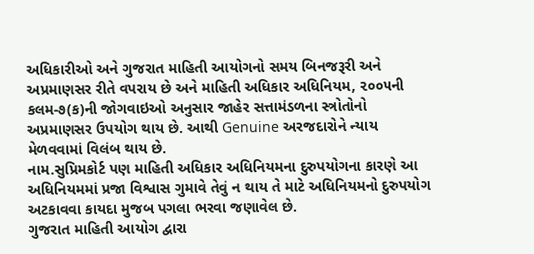અધિકારીઓ અને ગુજરાત માહિતી આયોગનો સમય બિનજરૂરી અને અપ્રમાણસર રીતે વપરાય છે અને માહિતી અધિકાર અધિનિયમ, ૨૦૦૫ની કલમ-૭(ક)ની જોગવાઇઓ અનુસાર જાહેર સત્તામંડળના સ્ત્રોતોનો અપ્રમાણસર ઉપયોગ થાય છે. આથી Genuine અરજદારોને ન્યાય મેળવવામાં વિલંબ થાય છે.
નામ.સુપ્રિમકોર્ટ પણ માહિતી અધિકાર અધિનિયમના દુરુપયોગના કારણે આ અધિનિયમમાં પ્રજા વિશ્વાસ ગુમાવે તેવું ન થાય તે માટે અધિનિયમનો દુરુપયોગ અટકાવવા કાયદા મુજબ પગલા ભરવા જણાવેલ છે.
ગુજરાત માહિતી આયોગ દ્વારા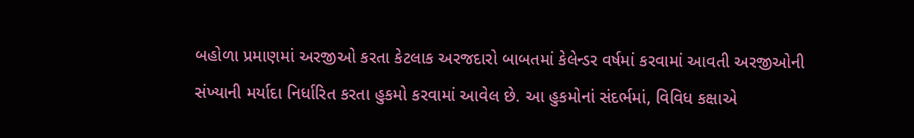બહોળા પ્રમાણમાં અરજીઓ કરતા કેટલાક અરજદારો બાબતમાં કેલેન્ડર વર્ષમાં કરવામાં આવતી અરજીઓની સંખ્યાની મર્યાદા નિર્ધારિત કરતા હુકમો કરવામાં આવેલ છે. આ હુકમોનાં સંદર્ભમાં, વિવિધ કક્ષાએ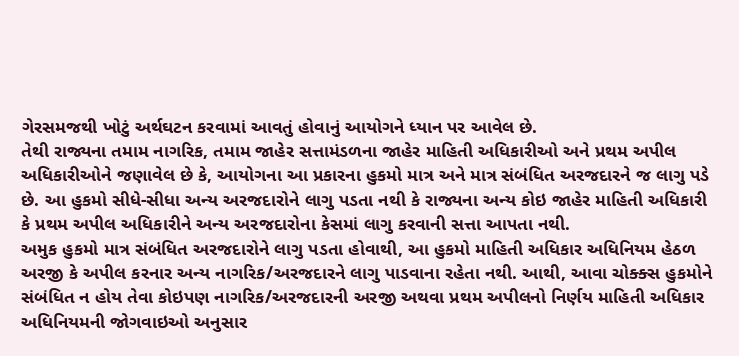ગેરસમજથી ખોટું અર્થઘટન કરવામાં આવતું હોવાનું આયોગને ધ્યાન પર આવેલ છે.
તેથી રાજ્યના તમામ નાગરિક, તમામ જાહેર સત્તામંડળના જાહેર માહિતી અધિકારીઓ અને પ્રથમ અપીલ અધિકારીઓને જણાવેલ છે કે, આયોગના આ પ્રકારના હુકમો માત્ર અને માત્ર સંબંધિત અરજદારને જ લાગુ પડે છે. આ હુકમો સીધે-સીધા અન્ય અરજદારોને લાગુ પડતા નથી કે રાજ્યના અન્ય કોઇ જાહેર માહિતી અધિકારી કે પ્રથમ અપીલ અધિકારીને અન્ય અરજદારોના કેસમાં લાગુ કરવાની સત્તા આપતા નથી.
અમુક હુકમો માત્ર સંબંધિત અરજદારોને લાગુ પડતા હોવાથી, આ હુકમો માહિતી અધિકાર અધિનિયમ હેઠળ અરજી કે અપીલ કરનાર અન્ય નાગરિક/અરજદારને લાગુ પાડવાના રહેતા નથી. આથી, આવા ચોક્ક્સ હુકમોને સંબંધિત ન હોય તેવા કોઇપણ નાગરિક/અરજદારની અરજી અથવા પ્રથમ અપીલનો નિર્ણય માહિતી અધિકાર અધિનિયમની જોગવાઇઓ અનુસાર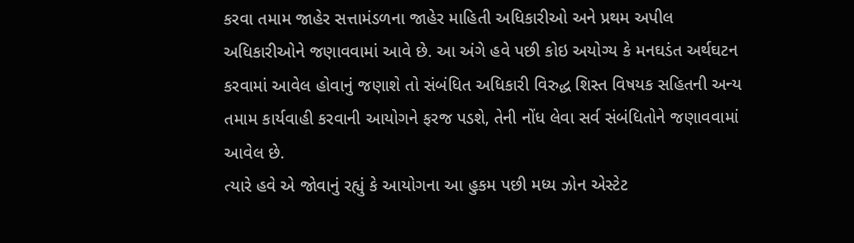કરવા તમામ જાહેર સત્તામંડળના જાહેર માહિતી અધિકારીઓ અને પ્રથમ અપીલ અધિકારીઓને જણાવવામાં આવે છે. આ અંગે હવે પછી કોઇ અયોગ્ય કે મનઘડંત અર્થઘટન કરવામાં આવેલ હોવાનું જણાશે તો સંબંધિત અધિકારી વિરુદ્ધ શિસ્ત વિષયક સહિતની અન્ય તમામ કાર્યવાહી કરવાની આયોગને ફરજ પડશે, તેની નોંધ લેવા સર્વ સંબંધિતોને જણાવવામાં આવેલ છે.
ત્યારે હવે એ જોવાનું રહ્યું કે આયોગના આ હુકમ પછી મધ્ય ઝોન એસ્ટેટ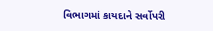વિભાગમાં કાયદાને સર્વોપરી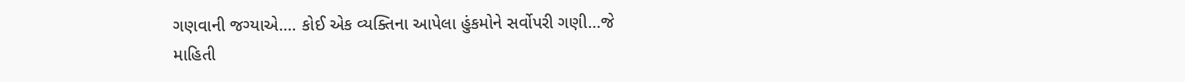ગણવાની જગ્યાએ…. કોઈ એક વ્યક્તિના આપેલા હુંકમોને સર્વોપરી ગણી…જે માહિતી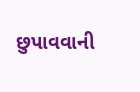છુપાવવાની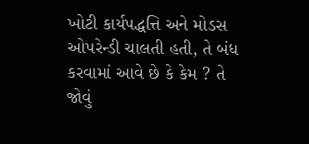ખોટી કાર્યપદ્ધત્તિ અને મોડસ ઓપરેન્ડી ચાલતી હતી, તે બંધ કરવામાં આવે છે કે કેમ ? તે જોવું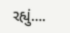રહ્યું….